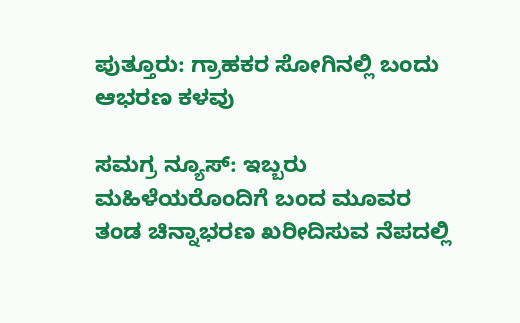ಪುತ್ತೂರು: ಗ್ರಾಹಕರ ಸೋಗಿನಲ್ಲಿ ಬಂದು ಆಭರಣ ಕಳವು

ಸಮಗ್ರ ನ್ಯೂಸ್: ಇಬ್ಬರು ಮಹಿಳೆಯರೊಂದಿಗೆ ಬಂದ ಮೂವರ ತಂಡ ಚಿನ್ನಾಭರಣ ಖರೀದಿಸುವ ನೆಪದಲ್ಲಿ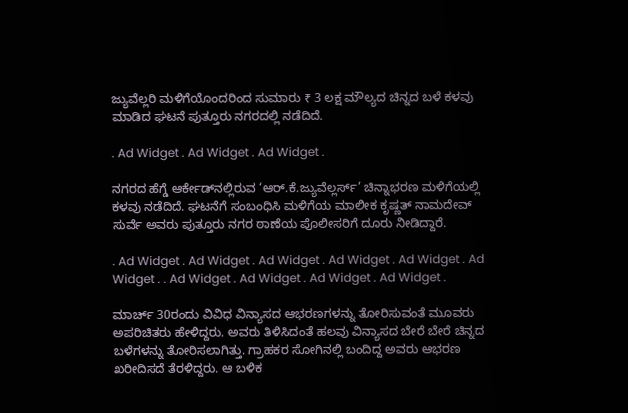ಜ್ಯುವೆಲ್ಲರಿ ಮಳಿಗೆಯೊಂದರಿಂದ ಸುಮಾರು ₹ 3 ಲಕ್ಷ ಮೌಲ್ಯದ ಚಿನ್ನದ ಬಳೆ ಕಳವು ಮಾಡಿದ ಘಟನೆ ಪುತ್ತೂರು ನಗರದಲ್ಲಿ ನಡೆದಿದೆ.

. Ad Widget . Ad Widget . Ad Widget .

ನಗರದ ಹೆಗ್ಡೆ ಆರ್ಕೇಡ್‌ನಲ್ಲಿರುವ ‘ಆರ್.ಕೆ.ಜ್ಯುವೆಲ್ಲರ್ಸ್‌’ ಚಿನ್ನಾಭರಣ ಮಳಿಗೆಯಲ್ಲಿ ಕಳವು ನಡೆದಿದೆ. ಘಟನೆಗೆ ಸಂಬಂಧಿಸಿ ಮಳಿಗೆಯ ಮಾಲೀಕ ಕೃಷ್ಣತ್ ನಾಮದೇವ್ ಸುರ್ವೆ ಅವರು ಪುತ್ತೂರು ನಗರ ಠಾಣೆಯ ಪೊಲೀಸರಿಗೆ ದೂರು ನೀಡಿದ್ದಾರೆ.

. Ad Widget . Ad Widget . Ad Widget . Ad Widget . Ad Widget . Ad Widget . . Ad Widget . Ad Widget . Ad Widget . Ad Widget .

ಮಾರ್ಚ್‌ 30ರಂದು ವಿವಿಧ ವಿನ್ಯಾಸದ ಆಭರಣಗಳನ್ನು ತೋರಿಸುವಂತೆ ಮೂವರು ಅಪರಿಚಿತರು ಹೇಳಿದ್ದರು. ಅವರು ತಿಳಿಸಿದಂತೆ ಹಲವು ವಿನ್ಯಾಸದ ಬೇರೆ ಬೇರೆ ಚಿನ್ನದ ಬಳೆಗಳನ್ನು ತೋರಿಸಲಾಗಿತ್ತು. ಗ್ರಾಹಕರ ಸೋಗಿನಲ್ಲಿ ಬಂದಿದ್ದ ಅವರು ಆಭರಣ ಖರೀದಿಸದೆ ತೆರಳಿದ್ದರು. ಆ ಬಳಿಕ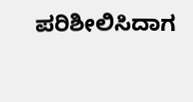ಪರಿಶೀಲಿಸಿದಾಗ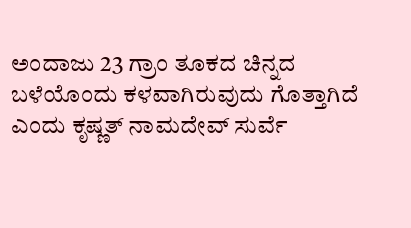ಅಂದಾಜು 23 ಗ್ರಾಂ ತೂಕದ ಚಿನ್ನದ ಬಳೆಯೊಂದು ಕಳವಾಗಿರುವುದು ಗೊತ್ತಾಗಿದೆ ಎಂದು ಕೃಷ್ಣತ್ ನಾಮದೇವ್ ಸುರ್ವೆ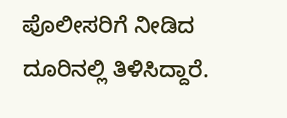ಪೊಲೀಸರಿಗೆ ನೀಡಿದ ದೂರಿನಲ್ಲಿ ತಿಳಿಸಿದ್ದಾರೆ.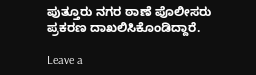ಪುತ್ತೂರು ನಗರ ಠಾಣೆ ಪೊಲೀಸರು ಪ್ರಕರಣ ದಾಖಲಿಸಿಕೊಂಡಿದ್ದಾರೆ.

Leave a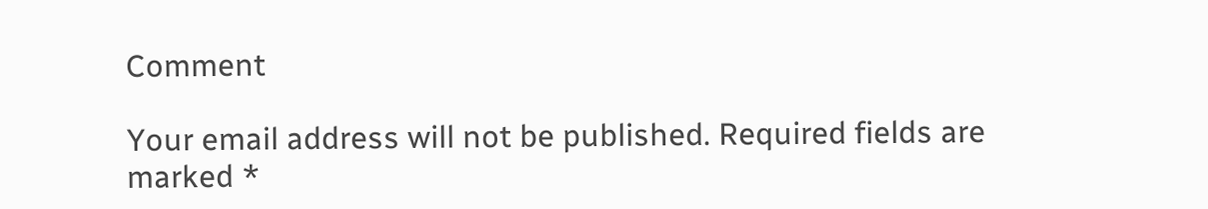Comment

Your email address will not be published. Required fields are marked *